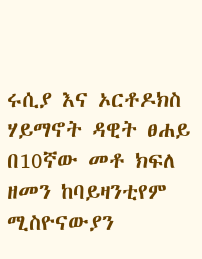ሩሲያ እና ኦርቶዶክስ ሃይማኖት ዳዊት ፀሐይ በ10ኛው መቶ ክፍለ ዘመን ከባይዛንቲየም ሚስዮናውያን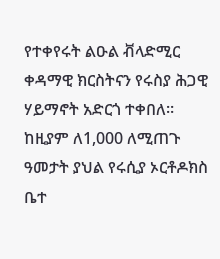የተቀየሩት ልዑል ቭላድሚር ቀዳማዊ ክርስትናን የሩስያ ሕጋዊ ሃይማኖት አድርጎ ተቀበለ። ከዚያም ለ1,000 ለሚጠጉ ዓመታት ያህል የሩሲያ ኦርቶዶክስ ቤተ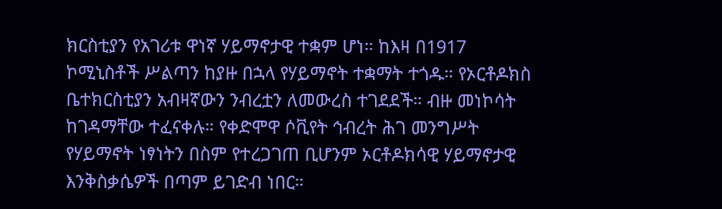ክርስቲያን የአገሪቱ ዋነኛ ሃይማኖታዊ ተቋም ሆነ። ከእዛ በ1917 ኮሚኒስቶች ሥልጣን ከያዙ በኋላ የሃይማኖት ተቋማት ተጎዱ። የኦርቶዶክስ ቤተክርስቲያን አብዛኛውን ንብረቷን ለመውረስ ተገደደች። ብዙ መነኮሳት ከገዳማቸው ተፈናቀሉ። የቀድሞዋ ሶቪየት ኅብረት ሕገ መንግሥት የሃይማኖት ነፃነትን በስም የተረጋገጠ ቢሆንም ኦርቶዶክሳዊ ሃይማኖታዊ እንቅስቃሴዎች በጣም ይገድብ ነበር።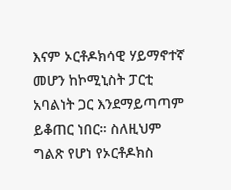እናም ኦርቶዶክሳዊ ሃይማኖተኛ መሆን ከኮሚኒስት ፓርቲ አባልነት ጋር እንደማይጣጣም ይቆጠር ነበር። ስለዚህም ግልጽ የሆነ የኦርቶዶክስ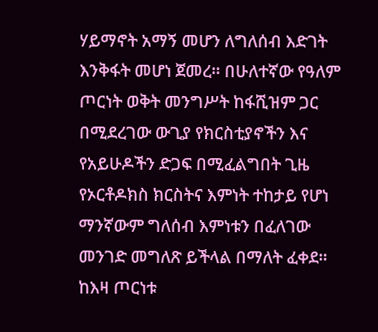ሃይማኖት አማኝ መሆን ለግለሰብ እድገት እንቅፋት መሆነ ጀመረ። በሁለተኛው የዓለም ጦርነት ወቅት መንግሥት ከፋሺዝም ጋር በሚደረገው ውጊያ የክርስቲያኖችን እና የአይሁዶችን ድጋፍ በሚፈልግበት ጊዜ የኦርቶዶክስ ክርስትና እምነት ተከታይ የሆነ ማንኛውም ግለሰብ እምነቱን በፈለገው መንገድ መግለጽ ይችላል በማለት ፈቀደ። ከእዛ ጦርነቱ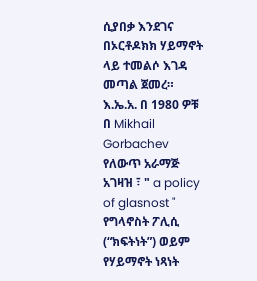ሲያበቃ እንደገና በኦርቶዶክክ ሃይማኖት ላይ ተመልሶ እገዳ መጣል ጀመረ። እ.ኤ.አ. በ 1980 ዎቹ በ Mikhail Gorbachev የለውጥ አራማጅ አገዛዝ ፣ " a policy of glasnost " የግላኖስት ፖሊሲ (“ክፍትነት”) ወይም የሃይማኖት ነጻነት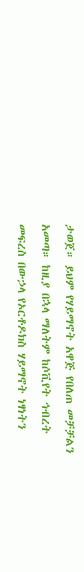ታወጀ። ይህም የሃይማኖት አዋጅ የበለጠ መቻቻልን አመጣ። ከዚያ በኋላ ማለትም ከሶቪየት ኅብረት መፍረስ በውኃላ የኦርቶዶክስ ሃይማኖት ነፃነትን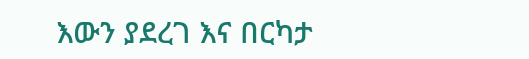እውን ያደረገ እና በርካታ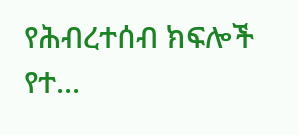የሕብረተሰብ ክፍሎች የተ...